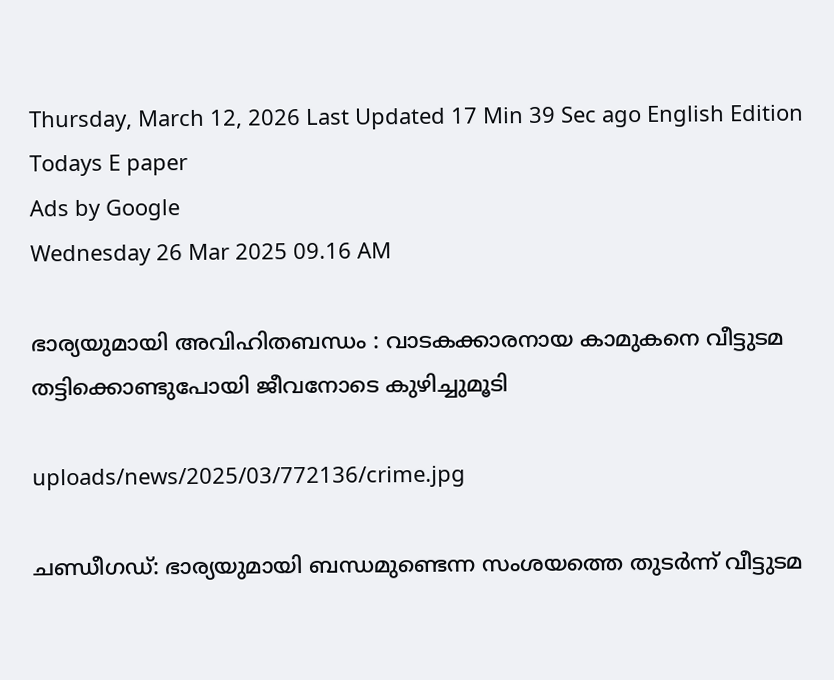Thursday, March 12, 2026 Last Updated 17 Min 39 Sec ago English Edition
Todays E paper
Ads by Google
Wednesday 26 Mar 2025 09.16 AM

ഭാര്യയുമായി അവിഹിതബന്ധം : വാടകക്കാരനായ കാമുകനെ വീട്ടുടമ തട്ടിക്കൊണ്ടുപോയി ജീവനോടെ കുഴിച്ചുമൂടി

uploads/news/2025/03/772136/crime.jpg

ചണ്ഡീഗഡ്: ഭാര്യയുമായി ബന്ധമുണ്ടെന്ന സംശയത്തെ തുടര്‍ന്ന് വീട്ടുടമ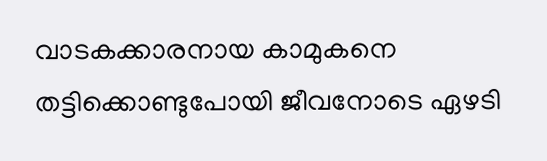വാടകക്കാരനായ കാമുകനെ തട്ടിക്കൊണ്ടുപോയി ജീവനോടെ ഏഴടി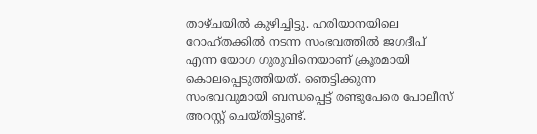താഴ്ചയില്‍ കുഴിച്ചിട്ടു. ഹരിയാനയിലെ റോഹ്തക്കില്‍ നടന്ന സംഭവത്തില്‍ ജഗദീപ് എന്ന യോഗ ഗുരുവിനെയാണ് ക്രൂരമായി കൊലപ്പെടുത്തിയത്. ഞെട്ടിക്കുന്ന സംഭവവുമായി ബന്ധപ്പെട്ട് രണ്ടുപേരെ പോലീസ് അറസ്റ്റ് ചെയ്തിട്ടുണ്ട്.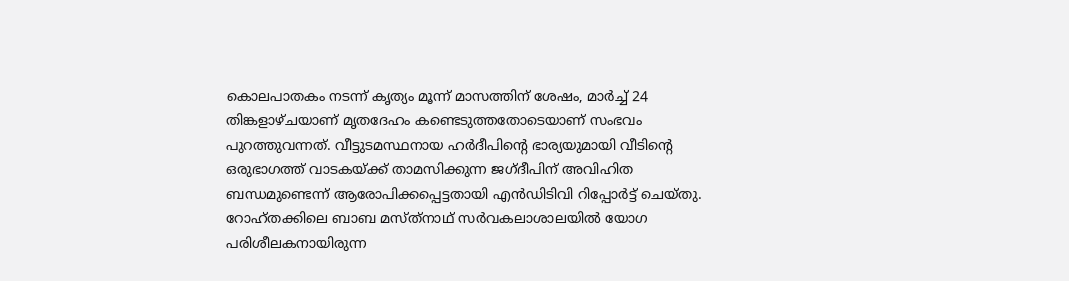കൊലപാതകം നടന്ന് കൃത്യം മൂന്ന് മാസത്തിന് ശേഷം, മാര്‍ച്ച് 24 തിങ്കളാഴ്ചയാണ് മൃതദേഹം കണ്ടെടുത്തതോടെയാണ് സംഭവം പുറത്തുവന്നത്. വീട്ടുടമസ്ഥനായ ഹര്‍ദീപിന്റെ ഭാര്യയുമായി വീടിന്റെ ഒരുഭാഗത്ത് വാടകയ്ക്ക് താമസിക്കുന്ന ജഗ്ദീപിന് അവിഹിത ബന്ധമുണ്ടെന്ന് ആരോപിക്കപ്പെട്ടതായി എന്‍ഡിടിവി റിപ്പോര്‍ട്ട് ചെയ്തു. റോഹ്തക്കിലെ ബാബ മസ്ത്‌നാഥ് സര്‍വകലാശാലയില്‍ യോഗ പരിശീലകനായിരുന്ന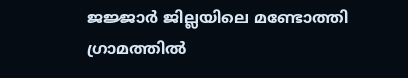ജജ്ജാര്‍ ജില്ലയിലെ മണ്ടോത്തി ഗ്രാമത്തില്‍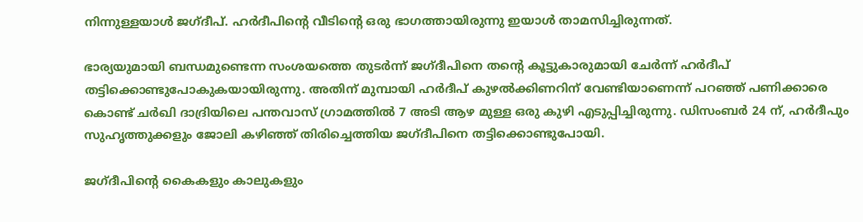നിന്നുള്ളയാള്‍ ജഗ്ദീപ്. ഹര്‍ദീപിന്റെ വീടിന്റെ ഒരു ഭാഗത്തായിരുന്നു ഇയാള്‍ താമസിച്ചിരുന്നത്.

ഭാര്യയുമായി ബന്ധമുണ്ടെന്ന സംശയത്തെ തുടര്‍ന്ന് ജഗ്ദീപിനെ തന്റെ കൂട്ടുകാരുമായി ചേര്‍ന്ന് ഹര്‍ദീപ് തട്ടിക്കൊണ്ടുപോകുകയായിരുന്നു. അതിന് മുമ്പായി ഹര്‍ദീപ് കുഴല്‍ക്കിണറിന് വേണ്ടിയാണെന്ന് പറഞ്ഞ് പണിക്കാരെ കൊണ്ട് ചര്‍ഖി ദാദ്രിയിലെ പന്തവാസ് ഗ്രാമത്തില്‍ 7 അടി ആഴ മുള്ള ഒരു കുഴി എടുപ്പിച്ചിരുന്നു. ഡിസംബര്‍ 24 ന്, ഹര്‍ദീപും സുഹൃത്തുക്കളും ജോലി കഴിഞ്ഞ് തിരിച്ചെത്തിയ ജഗ്ദീപിനെ തട്ടിക്കൊണ്ടുപോയി.

ജഗ്ദീപിന്റെ കൈകളും കാലുകളും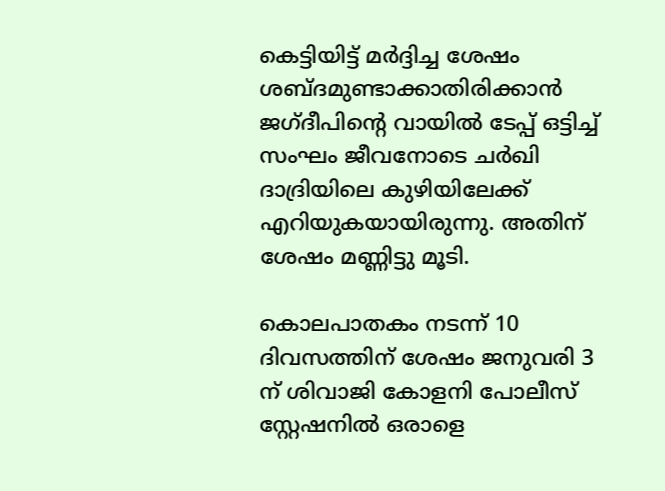കെട്ടിയിട്ട് മര്‍ദ്ദിച്ച ശേഷം ശബ്ദമുണ്ടാക്കാതിരിക്കാന്‍ ജഗ്ദീപിന്റെ വായില്‍ ടേപ്പ് ഒട്ടിച്ച് സംഘം ജീവനോടെ ചര്‍ഖി ദാദ്രിയിലെ കുഴിയിലേക്ക് എറിയുകയായിരുന്നു. അതിന് ശേഷം മണ്ണിട്ടു മൂടി.

കൊലപാതകം നടന്ന് 10 ദിവസത്തിന് ശേഷം ജനുവരി 3 ന് ശിവാജി കോളനി പോലീസ് സ്റ്റേഷനില്‍ ഒരാളെ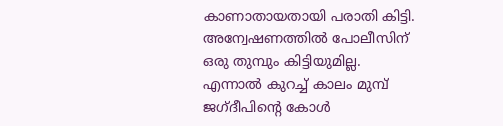കാണാതായതായി പരാതി കിട്ടി. അന്വേഷണത്തില്‍ പോലീസിന് ഒരു തുമ്പും കിട്ടിയുമില്ല. എന്നാല്‍ കുറച്ച് കാലം മുമ്പ് ജഗ്ദീപിന്റെ കോള്‍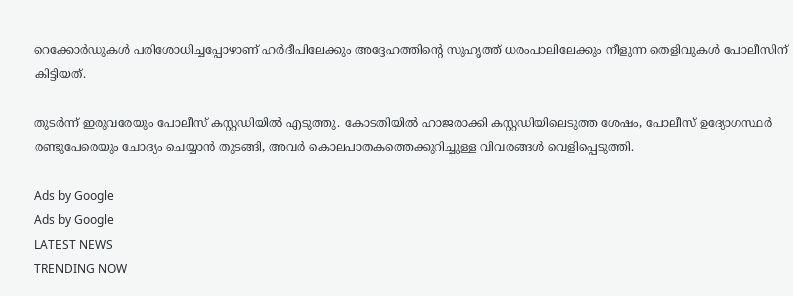റെക്കോര്‍ഡുകള്‍ പരിശോധിച്ചപ്പോഴാണ് ഹര്‍ദീപിലേക്കും അദ്ദേഹത്തിന്റെ സുഹൃത്ത് ധരംപാലിലേക്കും നീളുന്ന തെളിവുകള്‍ പോലീസിന് കിട്ടിയത്.

തുടര്‍ന്ന് ഇരുവരേയും പോലീസ് കസ്റ്റഡിയില്‍ എടുത്തു. കോടതിയില്‍ ഹാജരാക്കി കസ്റ്റഡിയിലെടുത്ത ശേഷം, പോലീസ് ഉദ്യോഗസ്ഥര്‍ രണ്ടുപേരെയും ചോദ്യം ചെയ്യാന്‍ തുടങ്ങി, അവര്‍ കൊലപാതകത്തെക്കുറിച്ചുള്ള വിവരങ്ങള്‍ വെളിപ്പെടുത്തി.

Ads by Google
Ads by Google
LATEST NEWS
TRENDING NOW